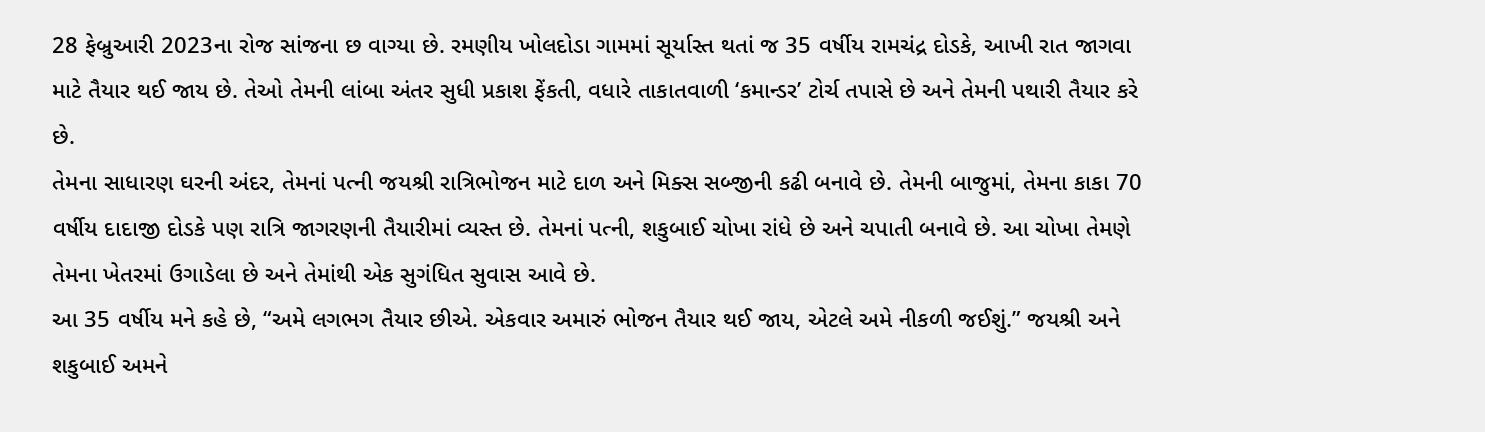28 ફેબ્રુઆરી 2023ના રોજ સાંજના છ વાગ્યા છે. રમણીય ખોલદોડા ગામમાં સૂર્યાસ્ત થતાં જ 35 વર્ષીય રામચંદ્ર દોડકે, આખી રાત જાગવા માટે તૈયાર થઈ જાય છે. તેઓ તેમની લાંબા અંતર સુધી પ્રકાશ ફેંકતી, વધારે તાકાતવાળી ‘કમાન્ડર’ ટોર્ચ તપાસે છે અને તેમની પથારી તૈયાર કરે છે.
તેમના સાધારણ ઘરની અંદર, તેમનાં પત્ની જયશ્રી રાત્રિભોજન માટે દાળ અને મિક્સ સબ્જીની કઢી બનાવે છે. તેમની બાજુમાં, તેમના કાકા 70 વર્ષીય દાદાજી દોડકે પણ રાત્રિ જાગરણની તૈયારીમાં વ્યસ્ત છે. તેમનાં પત્ની, શકુબાઈ ચોખા રાંધે છે અને ચપાતી બનાવે છે. આ ચોખા તેમણે તેમના ખેતરમાં ઉગાડેલા છે અને તેમાંથી એક સુગંધિત સુવાસ આવે છે.
આ 35 વર્ષીય મને કહે છે, “અમે લગભગ તૈયાર છીએ. એકવાર અમારું ભોજન તૈયાર થઈ જાય, એટલે અમે નીકળી જઈશું.” જયશ્રી અને શકુબાઈ અમને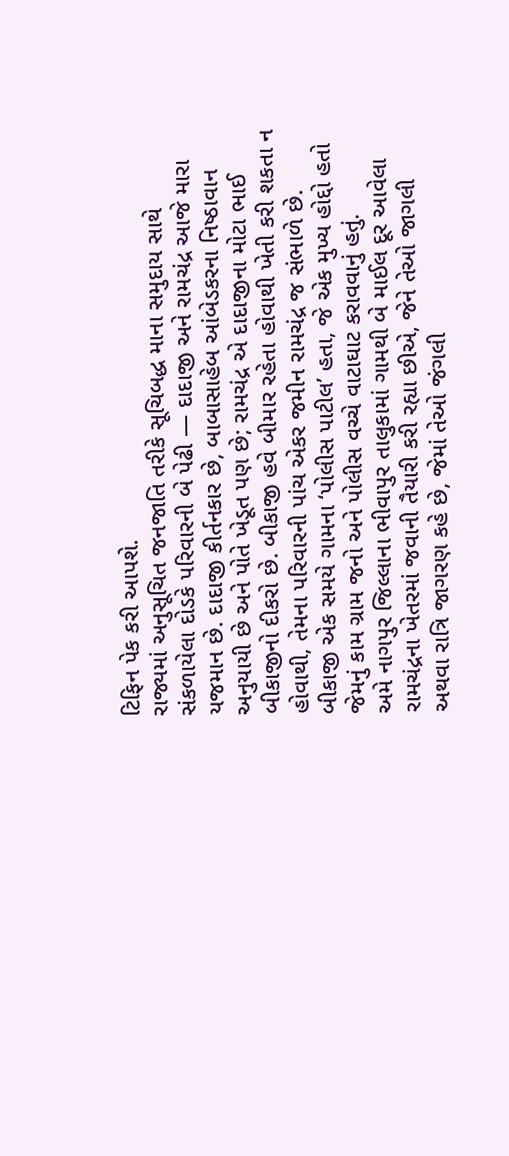ટિફિન પેક કરી આપશે.
રાજ્યમાં અનુસૂચિત જનજાતિ તરીકે સૂચિબદ્ધ માના સમુદાય સાથે સંકળાયેલા દોડકે પરિવારની બે પેઢી — દાદાજી અને રામચંદ્ર આજે મારા યજમાન છે. દાદાજી કીર્તનકાર છે, બાબાસાહેબ આંબેડકરના નિષ્ઠાવાન અનુયાયી છે અને પોતે ખેડૂત પણ છે; રામચંદ્ર એ દાદાજીના મોટા ભાઈ બીકાજીનો દીકરો છે. બીકાજી હવે બીમાર રહેતા હોવાથી ખેતી કરી શકતા ન હોવાથી, તેમના પરિવારની પાંચ એકર જમીન રામચંદ્ર જ સંભાળે છે. બીકાજી એક સમયે ગામના ‘પોલીસ પાટીલ’ હતા, જે એક મુખ્ય હોદ્દો હતો જેમનું કામ ગ્રામ જનો અને પોલીસ વચ્ચે વાટાઘાટ કરાવવાનું હતું.
અમે નાગપુર જિલ્લાના ભીવાપુર તાલુકામાં ગામથી બે માઈલ દૂર આવેલા રામચંદ્રના ખેતરમાં જવાની તૈયારી કરી રહ્યા છીએ, જેને તેઓ જાગલી અથવા રાત્રિ જાગરણ કહે છે, જેમાં તેઓ જંગલી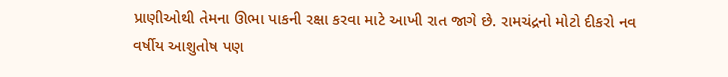પ્રાણીઓથી તેમના ઊભા પાકની રક્ષા કરવા માટે આખી રાત જાગે છે. રામચંદ્રનો મોટો દીકરો નવ વર્ષીય આશુતોષ પણ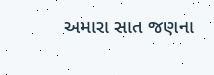અમારા સાત જણના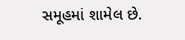સમૂહમાં શામેલ છે.